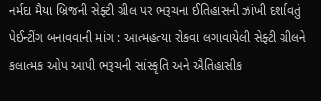નર્મદા મૈયા બ્રિજની સેફ્ટી ગ્રીલ પર ભરૂચના ઈતિહાસની ઝાંખી દર્શાવતું પેઈન્ટીંગ બનાવવાની માંગ : આત્મહત્યા રોકવા લગાવાયેલી સેફ્ટી ગ્રીલને કલાત્મક ઓપ આપી ભરૂચની સાંસ્કૃતિ અને ઐતિહાસીક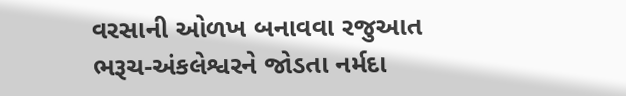વરસાની ઓળખ બનાવવા રજુઆત
ભરૂચ-અંકલેશ્વરને જોડતા નર્મદા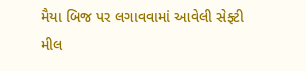મૈયા બિજ પર લગાવવામાં આવેલી સેફ્ટી મીલ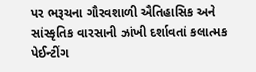પર ભરૂચના ગૌરવશાળી ઐતિહાસિક અને સાંસ્કૃતિક વારસાની ઝાંખી દર્શાવતાં કલાત્મક પેઈન્ટીંગ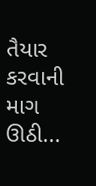તૈયાર કરવાની માગ ઊઠી...